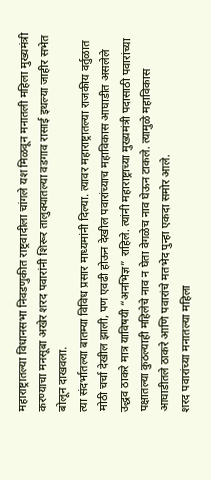महाराष्ट्रातल्या विधानसभा निवडणुकीत राष्ट्रवादीला चांगले यश मिळवून मनातली महिला मुख्यमंत्री करण्याचा मनसूबा अखेर शरद पवारांनी शिरूर तालुक्यातल्या वडगाव रासाई इथल्या जाहीर सभेत बोलून दाखवला.
त्या संदर्भातल्या बातम्या विविध प्रसार माध्यमांनी दिल्या. त्यावर महाराष्ट्रातल्या राजकीय वर्तुळात मोठी चर्चा देखील झाली, पण एवढी होऊन देखील पवारांच्याच महाविकास आघाडीत असलेले उद्धव ठाकरे मात्र याविषयी “अनभिज्ञ” राहिले. त्यांनी महाराष्ट्राच्या मुख्यमंत्री पदासाठी पवारांच्या पक्षातल्या कुठल्याही महिलेचे नाव न घेता वेगळेच नाव घेऊन टाकले. त्यामुळे महाविकास आघाडीतले ठाकरे आणि पवारांचे मतभेद पुन्हा एकदा समोर आले.
शरद पवारांच्या मनातल्या महिला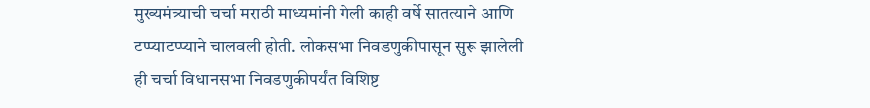मुख्यमंत्र्याची चर्चा मराठी माध्यमांनी गेली काही वर्षे सातत्याने आणि टप्प्याटप्प्याने चालवली होती. लोकसभा निवडणुकीपासून सुरू झालेली ही चर्चा विधानसभा निवडणुकीपर्यंत विशिष्ट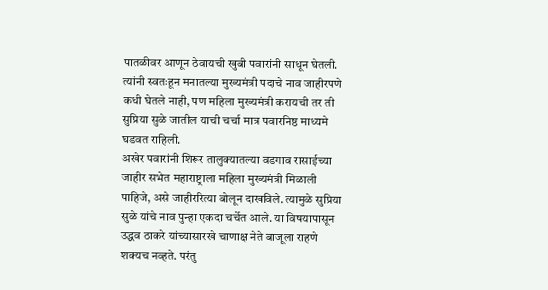पातळीवर आणून ठेवायची खुबी पवारांनी साधून घेतली. त्यांनी स्वतःहून मनातल्या मुख्यमंत्री पदाचे नाव जाहीरपणे कधी घेतले नाही, पण महिला मुख्यमंत्री करायची तर ती सुप्रिया सुळे जातील याची चर्चा मात्र पवारनिष्ठ माध्यमे घडवत राहिली.
अखेर पवारांनी शिरूर तालुक्यातल्या वडगाव रासाईच्या जाहीर सभेत महाराष्ट्राला महिला मुख्यमंत्री मिळाली पाहिजे, असे जाहीररित्या बोलून दाखविले. त्यामुळे सुप्रिया सुळे यांचे नाव पुन्हा एकदा चर्चेत आले. या विषयापासून उद्धव ठाकरे यांच्यासारखे चाणाक्ष नेते बाजूला राहणे शक्यच नव्हते. परंतु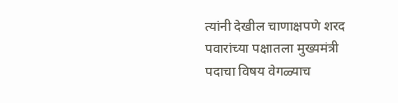त्यांनी देखील चाणाक्षपणे शरद पवारांच्या पक्षातला मुख्यमंत्री पदाचा विषय वेगळ्याच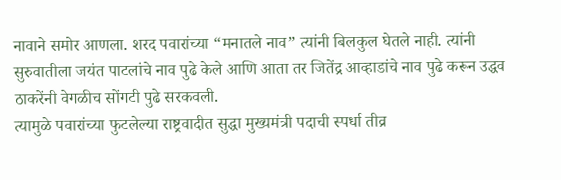नावाने समोर आणला. शरद पवारांच्या “मनातले नाव” त्यांनी बिलकुल घेतले नाही. त्यांनी सुरुवातीला जयंत पाटलांचे नाव पुढे केले आणि आता तर जितेंद्र आव्हाडांचे नाव पुढे करून उद्धव ठाकरेंनी वेगळीच सोंगटी पुढे सरकवली.
त्यामुळे पवारांच्या फुटलेल्या राष्ट्रवादीत सुद्धा मुख्यमंत्री पदाची स्पर्धा तीव्र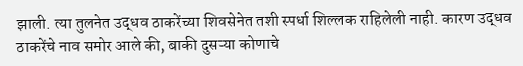झाली. त्या तुलनेत उद्धव ठाकरेंच्या शिवसेनेत तशी स्पर्धा शिल्लक राहिलेली नाही. कारण उद्धव ठाकरेंचे नाव समोर आले की, बाकी दुसऱ्या कोणाचे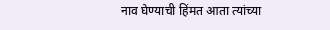नाव घेण्याची हिंमत आता त्यांच्या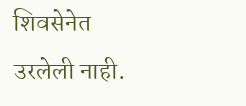शिवसेनेत उरलेली नाही.